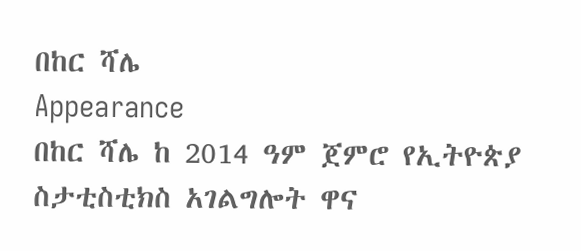በከር ሻሌ
Appearance
በከር ሻሌ ከ 2014 ዓም ጀምሮ የኢትዮጵያ ስታቲስቲክስ አገልግሎት ዋና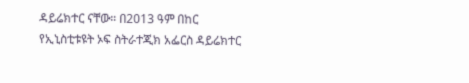ዳይሬክተር ናቸው። በ2013 ዓም በከር የኢኒስቲቱዩት ኦፍ ስትራተጂክ አፌርስ ዳይሬክተር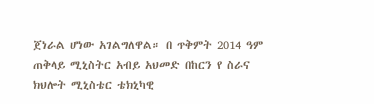ጀነራል ሆነው አገልግለዋል። በ ጥቅምት 2014 ዓም ጠቅላይ ሚኒስትር አብይ አህመድ በከርን የ ስራና ክህሎት ሚኒስቴር ቴክኒካዊ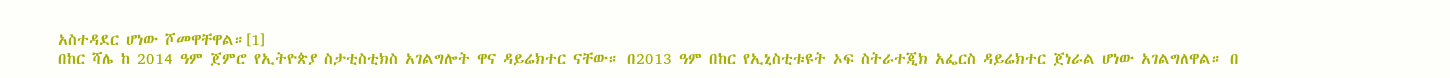አስተዳደር ሆነው ሾመዋቸዋል።[1]
በከር ሻሌ ከ 2014 ዓም ጀምሮ የኢትዮጵያ ስታቲስቲክስ አገልግሎት ዋና ዳይሬክተር ናቸው። በ2013 ዓም በከር የኢኒስቲቱዩት ኦፍ ስትራተጂክ አፌርስ ዳይሬክተር ጀነራል ሆነው አገልግለዋል። በ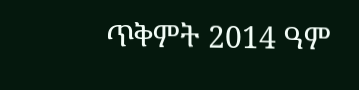ጥቅምት 2014 ዓም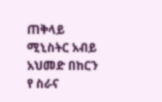ጠቅላይ ሚኒስትር አብይ አህመድ በከርን የ ስራና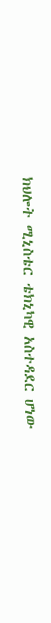ክህሎት ሚኒስቴር ቴክኒካዊ አስተዳደር ሆነው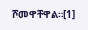ሾመዋቸዋል።[1]